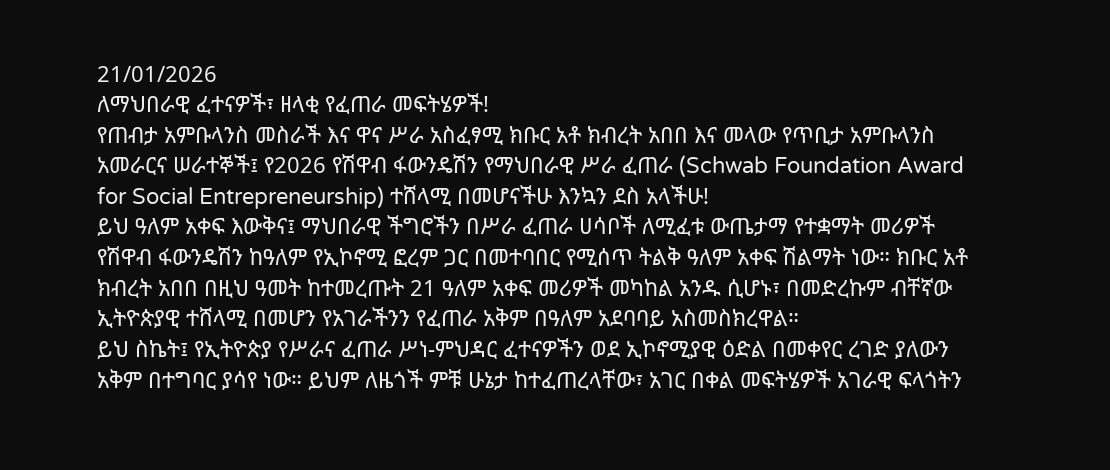21/01/2026
ለማህበራዊ ፈተናዎች፣ ዘላቂ የፈጠራ መፍትሄዎች!
የጠብታ አምቡላንስ መስራች እና ዋና ሥራ አስፈፃሚ ክቡር አቶ ክብረት አበበ እና መላው የጥቢታ አምቡላንስ አመራርና ሠራተኞች፤ የ2026 የሽዋብ ፋውንዴሽን የማህበራዊ ሥራ ፈጠራ (Schwab Foundation Award for Social Entrepreneurship) ተሸላሚ በመሆናችሁ እንኳን ደስ አላችሁ!
ይህ ዓለም አቀፍ እውቅና፤ ማህበራዊ ችግሮችን በሥራ ፈጠራ ሀሳቦች ለሚፈቱ ውጤታማ የተቋማት መሪዎች የሽዋብ ፋውንዴሽን ከዓለም የኢኮኖሚ ፎረም ጋር በመተባበር የሚሰጥ ትልቅ ዓለም አቀፍ ሽልማት ነው። ክቡር አቶ ክብረት አበበ በዚህ ዓመት ከተመረጡት 21 ዓለም አቀፍ መሪዎች መካከል አንዱ ሲሆኑ፣ በመድረኩም ብቸኛው ኢትዮጵያዊ ተሸላሚ በመሆን የአገራችንን የፈጠራ አቅም በዓለም አደባባይ አስመስክረዋል።
ይህ ስኬት፤ የኢትዮጵያ የሥራና ፈጠራ ሥነ-ምህዳር ፈተናዎችን ወደ ኢኮኖሚያዊ ዕድል በመቀየር ረገድ ያለውን አቅም በተግባር ያሳየ ነው። ይህም ለዜጎች ምቹ ሁኔታ ከተፈጠረላቸው፣ አገር በቀል መፍትሄዎች አገራዊ ፍላጎትን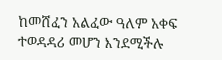ከመሸፈን አልፈው ዓለም አቀፍ ተወዳዳሪ መሆን እንደሚችሉ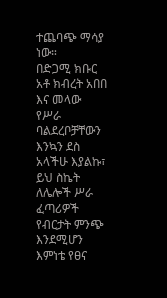ተጨባጭ ማሳያ ነው።
በድጋሚ ክቡር አቶ ክብረት አበበ እና መላው የሥራ ባልደረቦቻቸውን እንኳን ደስ አላችሁ እያልኩ፣ ይህ ስኬት ለሌሎች ሥራ ፈጣሪዎች የብርታት ምንጭ እንደሚሆን እምነቴ የፀና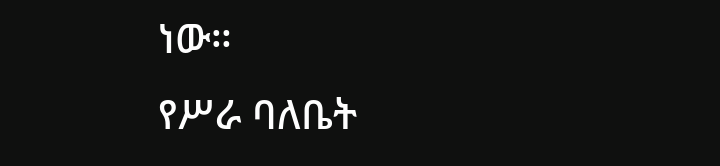ነው።
የሥራ ባለቤት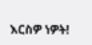እርስዎ ነዎት!